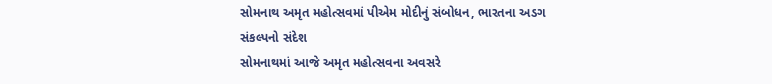સોમનાથ અમૃત મહોત્સવમાં પીએમ મોદીનું સંબોધન, ભારતના અડગ સંકલ્પનો સંદેશ
સોમનાથમાં આજે અમૃત મહોત્સવના અવસરે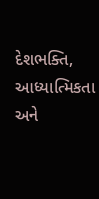દેશભક્તિ, આધ્યાત્મિકતા અને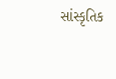સાંસ્કૃતિક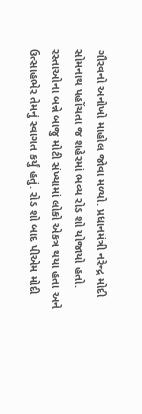ગૌરવનો અનોખો માહોલ જોવા મળ્યો. પ્રધાનમંત્રી નરેન્દ્ર મોદી સોમનાથ પહોંચતા જ શહેરમાં ભવ્ય રોડ શો યોજાયો હતો. રસ્તાઓના બન્ને બાજુ મોટી સંખ્યામાં લોકો એકત્ર થયા હતા અને ઉત્સાહભેર તેમનું સ્વાગત કર્યું હતું. રોડ શો બાદ પીએમ મોદી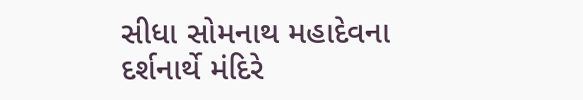સીધા સોમનાથ મહાદેવના દર્શનાર્થે મંદિરે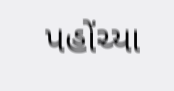પહોંચ્યા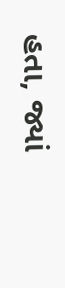હતા, જ્યાં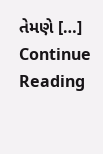તેમણે […]
Continue Reading